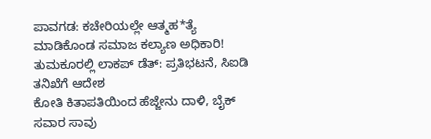ಪಾವಗಡ: ಕಚೇರಿಯಲ್ಲೇ ಆತ್ಮಹ*ತ್ಯೆ ಮಾಡಿಕೊಂಡ ಸಮಾಜ ಕಲ್ಯಾಣ ಅಧಿಕಾರಿ!
ತುಮಕೂರಲ್ಲಿ ಲಾಕಪ್ ಡೆತ್: ಪ್ರತಿಭಟನೆ, ಸಿಐಡಿ ತನಿಖೆಗೆ ಆದೇಶ
ಕೋತಿ ಕಿತಾಪತಿಯಿಂದ ಹೆಜ್ಜೇನು ದಾಳಿ, ಬೈಕ್ ಸವಾರ ಸಾವು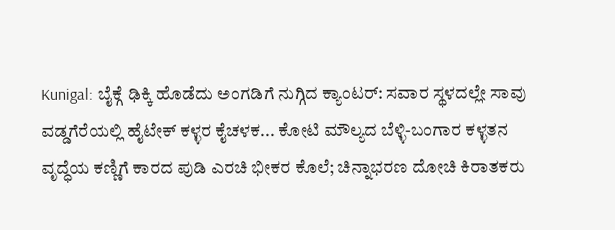Kunigal: ಬೈಕ್ಗೆ ಢಿಕ್ಕಿ ಹೊಡೆದು ಅಂಗಡಿಗೆ ನುಗ್ಗಿದ ಕ್ಯಾಂಟರ್: ಸವಾರ ಸ್ಥಳದಲ್ಲೇ ಸಾವು
ವಡ್ಡಗೆರೆಯಲ್ಲಿ ಹೈಟೇಕ್ ಕಳ್ಳರ ಕೈಚಳಕ... ಕೋಟಿ ಮೌಲ್ಯದ ಬೆಳ್ಳಿ-ಬಂಗಾರ ಕಳ್ಳತನ
ವೃದ್ಧೆಯ ಕಣ್ಣಿಗೆ ಕಾರದ ಪುಡಿ ಎರಚಿ ಭೀಕರ ಕೊಲೆ; ಚಿನ್ನಾಭರಣ ದೋಚಿ ಕಿರಾತಕರು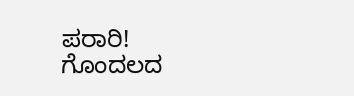ಪರಾರಿ!
ಗೊಂದಲದ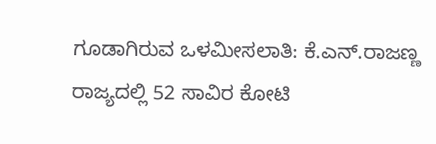ಗೂಡಾಗಿರುವ ಒಳಮೀಸಲಾತಿ: ಕೆ.ಎನ್.ರಾಜಣ್ಣ
ರಾಜ್ಯದಲ್ಲಿ 52 ಸಾವಿರ ಕೋಟಿ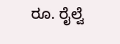ರೂ. ರೈಲ್ವೆ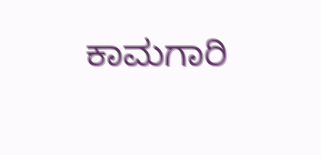ಕಾಮಗಾರಿ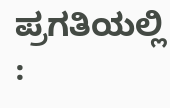ಪ್ರಗತಿಯಲ್ಲಿ :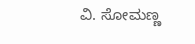ವಿ. ಸೋಮಣ್ಣ